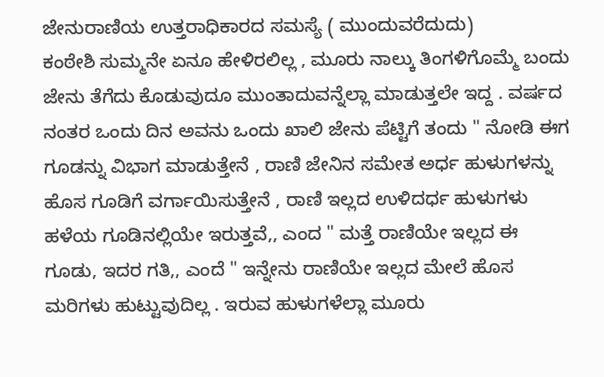ಜೇನುರಾಣಿಯ ಉತ್ತರಾಧಿಕಾರದ ಸಮಸ್ಯೆ ( ಮುಂದುವರೆದುದು)
ಕಂಠೇಶಿ ಸುಮ್ಮನೇ ಏನೂ ಹೇಳಿರಲಿಲ್ಲ , ಮೂರು ನಾಲ್ಕು ತಿಂಗಳಿಗೊಮ್ಮೆ ಬಂದು ಜೇನು ತೆಗೆದು ಕೊಡುವುದೂ ಮುಂತಾದುವನ್ನೆಲ್ಲಾ ಮಾಡುತ್ತಲೇ ಇದ್ದ . ವರ್ಷದ ನಂತರ ಒಂದು ದಿನ ಅವನು ಒಂದು ಖಾಲಿ ಜೇನು ಪೆಟ್ಟಿಗೆ ತಂದು " ನೋಡಿ ಈಗ ಗೂಡನ್ನು ವಿಭಾಗ ಮಾಡುತ್ತೇನೆ , ರಾಣಿ ಜೇನಿನ ಸಮೇತ ಅರ್ಧ ಹುಳುಗಳನ್ನು ಹೊಸ ಗೂಡಿಗೆ ವರ್ಗಾಯಿಸುತ್ತೇನೆ , ರಾಣಿ ಇಲ್ಲದ ಉಳಿದರ್ಧ ಹುಳುಗಳು ಹಳೆಯ ಗೂಡಿನಲ್ಲಿಯೇ ಇರುತ್ತವೆ,, ಎಂದ " ಮತ್ತೆ ರಾಣಿಯೇ ಇಲ್ಲದ ಈ ಗೂಡು, ಇದರ ಗತಿ,, ಎಂದೆ " ಇನ್ನೇನು ರಾಣಿಯೇ ಇಲ್ಲದ ಮೇಲೆ ಹೊಸ ಮರಿಗಳು ಹುಟ್ಟುವುದಿಲ್ಲ . ಇರುವ ಹುಳುಗಳೆಲ್ಲಾ ಮೂರು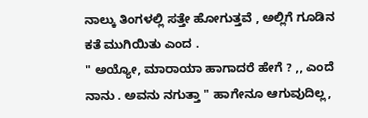ನಾಲ್ಕು ತಿಂಗಳಲ್ಲಿ ಸತ್ತೇ ಹೋಗುತ್ತವೆ , ಅಲ್ಲಿಗೆ ಗೂಡಿನ ಕತೆ ಮುಗಿಯಿತು ಎಂದ .
" ಅಯ್ಯೋ, ಮಾರಾಯಾ ಹಾಗಾದರೆ ಹೇಗೆ ? ,, ಎಂದೆ ನಾನು . ಅವನು ನಗುತ್ತಾ " ಹಾಗೇನೂ ಆಗುವುದಿಲ್ಲ,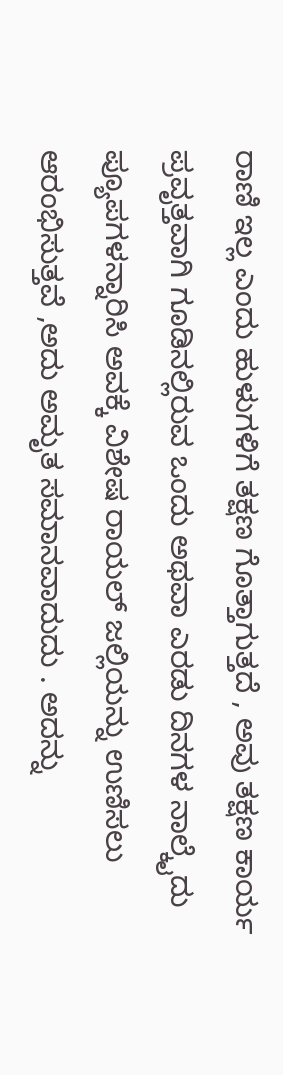ರಾಣಿ ಇಲ್ಲ ಎಂದು ಹುಳುಗಳಿಗೆ ತಕ್ಷಣ ಗೊತ್ತಾಗುತ್ತದೆ , ಅವು ತಕ್ಷಣ ಕಾರ್ಯ ಪ್ರವೃತ್ತವಾಗಿ ಗೂಡಿನಲ್ಲಿರುವ ಒಂದು ಅಥವಾ ಎರಡು ದಿನಗಳ ನಾಲ್ಕೈದು ಪ್ಯೂಪಗಳನ್ನಾರಿಸಿ ಅವಕ್ಕೆ ವಿಶೇಷ ರಾಯಲ್ ಜಲ್ಲಿಯನ್ನು ಉಣಿಸಲು ಆರಂಭಿಸುತ್ತವೆ ,ಅದು ಅಮೃತ ಸಮಾನವಾದುದು . ಅದನ್ನು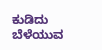ಕುಡಿದು ಬೆಳೆಯುವ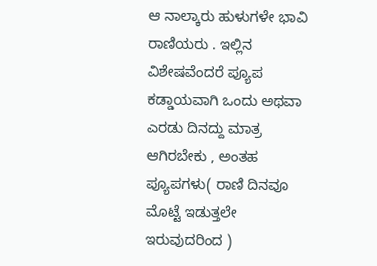ಆ ನಾಲ್ಕಾರು ಹುಳುಗಳೇ ಭಾವಿ ರಾಣಿಯರು . ಇಲ್ಲಿನ ವಿಶೇಷವೆಂದರೆ ಪ್ಯೂಪ ಕಡ್ಡಾಯವಾಗಿ ಒಂದು ಅಥವಾ ಎರಡು ದಿನದ್ದು ಮಾತ್ರ ಆಗಿರಬೇಕು , ಅಂತಹ ಪ್ಯೂಪಗಳು( ರಾಣಿ ದಿನವೂ ಮೊಟ್ಟೆ ಇಡುತ್ತಲೇ ಇರುವುದರಿಂದ )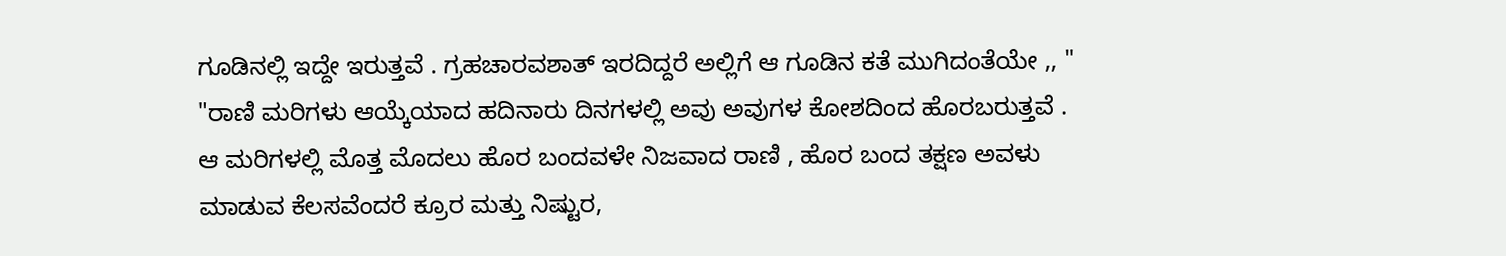ಗೂಡಿನಲ್ಲಿ ಇದ್ದೇ ಇರುತ್ತವೆ . ಗ್ರಹಚಾರವಶಾತ್ ಇರದಿದ್ದರೆ ಅಲ್ಲಿಗೆ ಆ ಗೂಡಿನ ಕತೆ ಮುಗಿದಂತೆಯೇ ,, "
"ರಾಣಿ ಮರಿಗಳು ಆಯ್ಕೆಯಾದ ಹದಿನಾರು ದಿನಗಳಲ್ಲಿ ಅವು ಅವುಗಳ ಕೋಶದಿಂದ ಹೊರಬರುತ್ತವೆ . ಆ ಮರಿಗಳಲ್ಲಿ ಮೊತ್ತ ಮೊದಲು ಹೊರ ಬಂದವಳೇ ನಿಜವಾದ ರಾಣಿ , ಹೊರ ಬಂದ ತಕ್ಷಣ ಅವಳು ಮಾಡುವ ಕೆಲಸವೆಂದರೆ ಕ್ರೂರ ಮತ್ತು ನಿಷ್ಟುರ,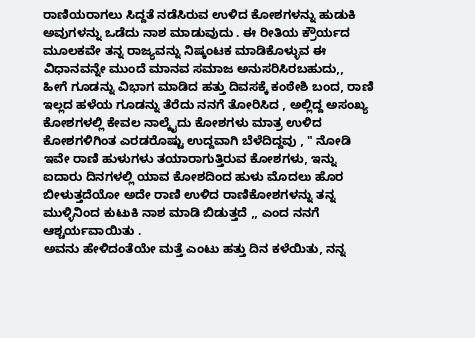ರಾಣಿಯರಾಗಲು ಸಿದ್ದತೆ ನಡೆಸಿರುವ ಉಳಿದ ಕೋಶಗಳನ್ನು ಹುಡುಕಿ ಅವುಗಳನ್ನು ಒಡೆದು ನಾಶ ಮಾಡುವುದು . ಈ ರೀತಿಯ ಕ್ರೌರ್ಯದ ಮೂಲಕವೇ ತನ್ನ ರಾಜ್ಯವನ್ನು ನಿಷ್ಕಂಟಕ ಮಾಡಿಕೊಳ್ಳುವ ಈ ವಿಧಾನವನ್ನೇ ಮುಂದೆ ಮಾನವ ಸಮಾಜ ಅನುಸರಿಸಿರಬಹುದು,,
ಹೀಗೆ ಗೂಡನ್ನು ವಿಭಾಗ ಮಾಡಿದ ಹತ್ತು ದಿವಸಕ್ಕೆ ಕಂಠೇಶಿ ಬಂದ, ರಾಣಿ ಇಲ್ಲದ ಹಳೆಯ ಗೂಡನ್ನು ತೆರೆದು ನನಗೆ ತೋರಿಸಿದ , ಅಲ್ಲಿದ್ದ ಅಸಂಖ್ಯ ಕೋಶಗಳಲ್ಲಿ ಕೇವಲ ನಾಲ್ಕೈದು ಕೋಶಗಳು ಮಾತ್ರ ಉಳಿದ ಕೋಶಗಳಿಗಿಂತ ಎರಡರೊಷ್ಟು ಉದ್ದವಾಗಿ ಬೆಳೆದಿದ್ದವು , " ನೋಡಿ ಇವೇ ರಾಣಿ ಹುಳುಗಳು ತಯಾರಾಗುತ್ತಿರುವ ಕೋಶಗಳು, ಇನ್ನು ಐದಾರು ದಿನಗಳಲ್ಲಿ ಯಾವ ಕೋಶದಿಂದ ಹುಳು ಮೊದಲು ಹೊರ ಬೀಳುತ್ತದೆಯೋ ಅದೇ ರಾಣಿ ಉಳಿದ ರಾಣಿಕೋಶಗಳನ್ನು ತನ್ನ ಮುಳ್ಳಿನಿಂದ ಕುಟುಕಿ ನಾಶ ಮಾಡಿ ಬಿಡುತ್ತದೆ ,, ಎಂದ ನನಗೆ ಆಶ್ಚರ್ಯವಾಯಿತು .
ಅವನು ಹೇಳಿದಂತೆಯೇ ಮತ್ತೆ ಎಂಟು ಹತ್ತು ದಿನ ಕಳೆಯಿತು, ನನ್ನ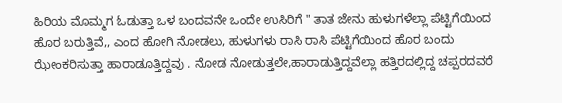ಹಿರಿಯ ಮೊಮ್ಮಗ ಓಡುತ್ತಾ ಒಳ ಬಂದವನೇ ಒಂದೇ ಉಸಿರಿಗೆ " ತಾತ ಜೇನು ಹುಳುಗಳೆಲ್ಲಾ ಪೆಟ್ಟಿಗೆಯಿಂದ ಹೊರ ಬರುತ್ತಿವೆ,, ಎಂದ ಹೋಗಿ ನೋಡಲು, ಹುಳುಗಳು ರಾಸಿ ರಾಸಿ ಪೆಟ್ಟಿಗೆಯಿಂದ ಹೊರ ಬಂದು ಝೇಂಕರಿಸುತ್ತಾ ಹಾರಾಡೂತ್ತಿದ್ದವು . ನೋಡ ನೋಡುತ್ತಲೇ,ಹಾರಾಡುತ್ತಿದ್ದವೆಲ್ಲಾ ಹತ್ತಿರದಲ್ಲಿದ್ದ ಚಪ್ಪರದವರೆ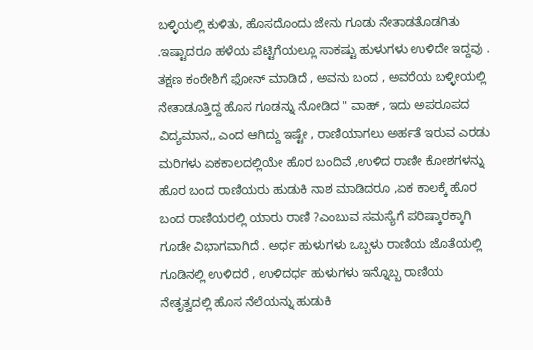ಬಳ್ಳಿಯಲ್ಲಿ ಕುಳಿತು, ಹೊಸದೊಂದು ಜೇನು ಗೂಡು ನೇತಾಡತೊಡಗಿತು .ಇಷ್ಟಾದರೂ ಹಳೆಯ ಪೆಟ್ಟಿಗೆಯಲ್ಲೂ ಸಾಕಷ್ಟು ಹುಳುಗಳು ಉಳಿದೇ ಇದ್ದವು .
ತಕ್ಷಣ ಕಂಠೇಶಿಗೆ ಫೋನ್ ಮಾಡಿದೆ , ಅವನು ಬಂದ , ಅವರೆಯ ಬಳ್ಳೀಯಲ್ಲಿ ನೇತಾಡೂತ್ತಿದ್ದ ಹೊಸ ಗೂಡನ್ನು ನೋಡಿದ " ವಾಹ್ , ಇದು ಅಪರೂಪದ ವಿದ್ಯಮಾನ,, ಎಂದ ಆಗಿದ್ದು ಇಷ್ಟೇ , ರಾಣಿಯಾಗಲು ಅರ್ಹತೆ ಇರುವ ಎರಡು ಮರಿಗಳು ಏಕಕಾಲದಲ್ಲಿಯೇ ಹೊರ ಬಂದಿವೆ ,ಉಳಿದ ರಾಣೀ ಕೋಶಗಳನ್ನು ಹೊರ ಬಂದ ರಾಣಿಯರು ಹುಡುಕಿ ನಾಶ ಮಾಡಿದರೂ ,ಏಕ ಕಾಲಕ್ಕೆ ಹೊರ ಬಂದ ರಾಣಿಯರಲ್ಲಿ ಯಾರು ರಾಣಿ ?ಎಂಬುವ ಸಮಸ್ಯೆಗೆ ಪರಿಷ್ಕಾರಕ್ಕಾಗಿ ಗೂಡೇ ವಿಭಾಗವಾಗಿದೆ . ಅರ್ಧ ಹುಳುಗಳು ಒಬ್ಬಳು ರಾಣಿಯ ಜೊತೆಯಲ್ಲಿ ಗೂಡಿನಲ್ಲಿ ಉಳಿದರೆ , ಉಳಿದರ್ಧ ಹುಳುಗಳು ಇನ್ನೊಬ್ಬ ರಾಣಿಯ ನೇತೃತ್ವದಲ್ಲಿ ಹೊಸ ನೆಲೆಯನ್ನು ಹುಡುಕಿ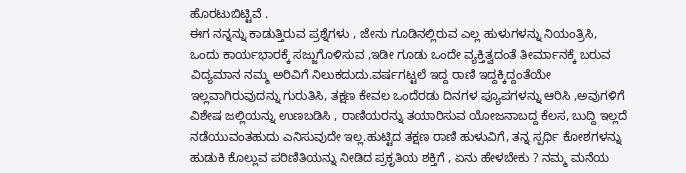ಹೊರಟುಬಿಟ್ಟಿವೆ .
ಈಗ ನನ್ನನ್ನು ಕಾಡುತ್ತಿರುವ ಪ್ರಶ್ನೆಗಳು , ಜೇನು ಗೂಡಿನಲ್ಲಿರುವ ಎಲ್ಲ ಹುಳುಗಳನ್ನು ನಿಯಂತ್ರಿಸಿ, ಒಂದು ಕಾರ್ಯಭಾರಕ್ಕೆ ಸಜ್ಜುಗೊಳಿಸುವ ,ಇಡೀ ಗೂಡು ಒಂದೇ ವ್ಯಕ್ತಿತ್ವದಂತೆ ತೀರ್ಮಾನಕ್ಕೆ ಬರುವ ವಿದ್ಯಮಾನ ನಮ್ಮ ಅರಿವಿಗೆ ನಿಲುಕದುದು.ವರ್ಷಗಟ್ಟಲೆ ಇದ್ದ ರಾಣಿ ಇದ್ದಕ್ಕಿದ್ದಂತೆಯೇ ಇಲ್ಲವಾಗಿರುವುದನ್ನು ಗುರುತಿಸಿ, ತಕ್ಷಣ ಕೇವಲ ಒಂದೆರಡು ದಿನಗಳ ಪ್ಯೂಪಗಳನ್ನು ಆರಿಸಿ ,ಅವುಗಳಿಗೆ ವಿಶೇಷ ಜಲ್ಲಿಯನ್ನು ಉಣಬಡಿಸಿ , ರಾಣಿಯರನ್ನು ತಯಾರಿಸುವ ಯೋಜನಾಬದ್ದ ಕೆಲಸ, ಬುದ್ದಿ ಇಲ್ಲದೆ ನಡೆಯುವಂತಹುದು ಎನಿಸುವುದೇ ಇಲ್ಲ.ಹುಟ್ಟಿದ ತಕ್ಷಣ ರಾಣಿ ಹುಳುವಿಗೆ, ತನ್ನ ಸ್ಪರ್ಧಿ ಕೋಶಗಳನ್ನು ಹುಡುಕಿ ಕೊಲ್ಲುವ ಪರಿಣಿತಿಯನ್ನು ನೀಡಿದ ಪ್ರಕೃತಿಯ ಶಕ್ತಿಗೆ , ಏನು ಹೇಳಬೇಕು ? ನಮ್ಮ ಮನೆಯ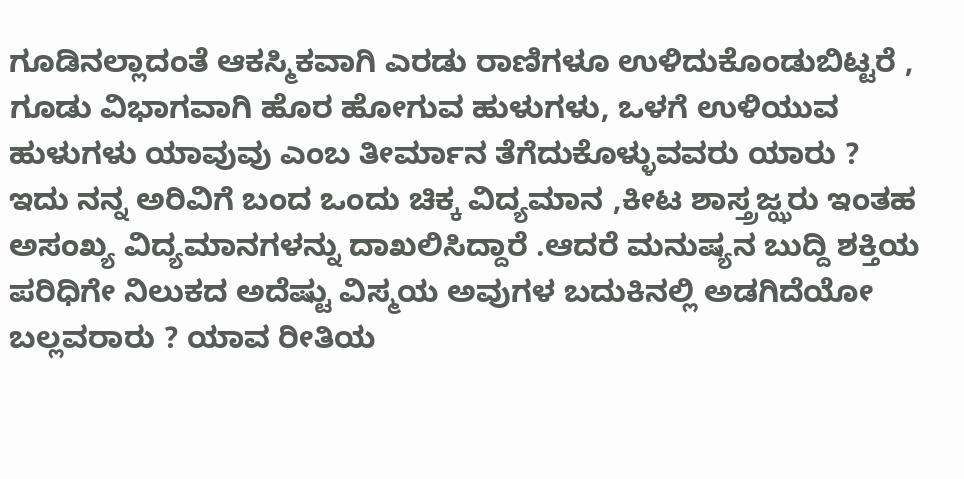ಗೂಡಿನಲ್ಲಾದಂತೆ ಆಕಸ್ಮಿಕವಾಗಿ ಎರಡು ರಾಣಿಗಳೂ ಉಳಿದುಕೊಂಡುಬಿಟ್ಟರೆ , ಗೂಡು ವಿಭಾಗವಾಗಿ ಹೊರ ಹೋಗುವ ಹುಳುಗಳು, ಒಳಗೆ ಉಳಿಯುವ ಹುಳುಗಳು ಯಾವುವು ಎಂಬ ತೀರ್ಮಾನ ತೆಗೆದುಕೊಳ್ಳುವವರು ಯಾರು ?
ಇದು ನನ್ನ ಅರಿವಿಗೆ ಬಂದ ಒಂದು ಚಿಕ್ಕ ವಿದ್ಯಮಾನ ,ಕೀಟ ಶಾಸ್ತ್ರಜ್ಝರು ಇಂತಹ ಅಸಂಖ್ಯ ವಿದ್ಯಮಾನಗಳನ್ನು ದಾಖಲಿಸಿದ್ದಾರೆ .ಆದರೆ ಮನುಷ್ಯನ ಬುದ್ದಿ ಶಕ್ತಿಯ ಪರಿಧಿಗೇ ನಿಲುಕದ ಅದೆಷ್ಟು ವಿಸ್ಮಯ ಅವುಗಳ ಬದುಕಿನಲ್ಲಿ ಅಡಗಿದೆಯೋ ಬಲ್ಲವರಾರು ? ಯಾವ ರೀತಿಯ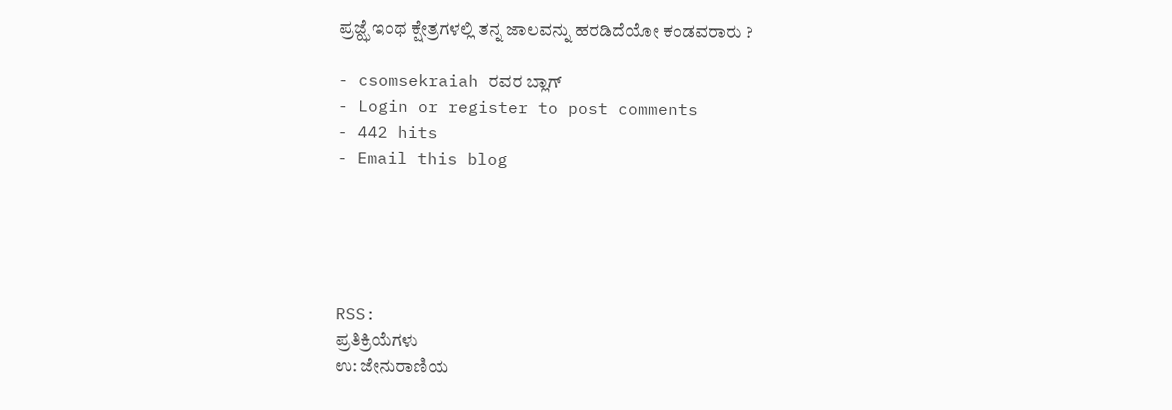ಪ್ರಜ್ಝೆ ಇಂಥ ಕ್ಷೇತ್ರಗಳಲ್ಲಿ ತನ್ನ ಜಾಲವನ್ನು ಹರಡಿದೆಯೋ ಕಂಡವರಾರು ?

- csomsekraiah ರವರ ಬ್ಲಾಗ್
- Login or register to post comments
- 442 hits
- Email this blog





RSS:
ಪ್ರತಿಕ್ರಿಯೆಗಳು
ಉ: ಜೇನುರಾಣಿಯ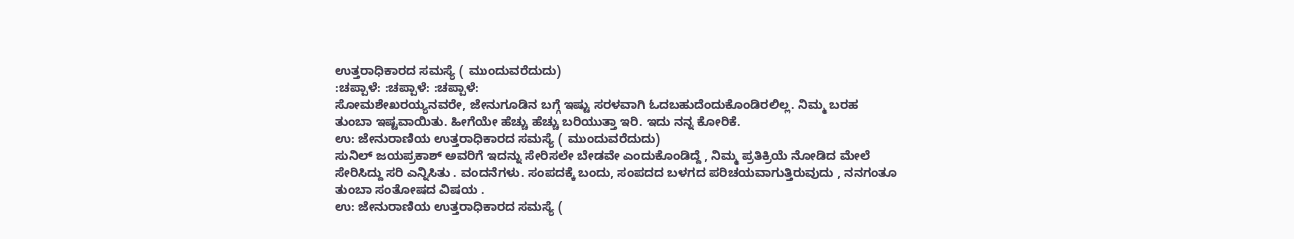ಉತ್ತರಾಧಿಕಾರದ ಸಮಸ್ಯೆ ( ಮುಂದುವರೆದುದು)
:ಚಪ್ಪಾಳೆ: :ಚಪ್ಪಾಳೆ: :ಚಪ್ಪಾಳೆ:
ಸೋಮಶೇಖರಯ್ಯನವರೇ, ಜೇನುಗೂಡಿನ ಬಗ್ಗೆ ಇಷ್ಟು ಸರಳವಾಗಿ ಓದಬಹುದೆಂದುಕೊಂಡಿರಲಿಲ್ಲ. ನಿಮ್ಮ ಬರಹ ತುಂಬಾ ಇಷ್ಟವಾಯಿತು. ಹೀಗೆಯೇ ಹೆಚ್ಚು ಹೆಚ್ಚು ಬರಿಯುತ್ತಾ ಇರಿ. ಇದು ನನ್ನ ಕೋರಿಕೆ.
ಉ: ಜೇನುರಾಣಿಯ ಉತ್ತರಾಧಿಕಾರದ ಸಮಸ್ಯೆ ( ಮುಂದುವರೆದುದು)
ಸುನಿಲ್ ಜಯಪ್ರಕಾಶ್ ಅವರಿಗೆ ಇದನ್ನು ಸೇರಿಸಲೇ ಬೇಡವೇ ಎಂದುಕೊಂಡಿದ್ದೆ , ನಿಮ್ಮ ಪ್ರತಿಕ್ರಿಯೆ ನೋಡಿದ ಮೇಲೆ ಸೇರಿಸಿದ್ದು ಸರಿ ಎನ್ನಿಸಿತು . ವಂದನೆಗಳು. ಸಂಪದಕ್ಕೆ ಬಂದು, ಸಂಪದದ ಬಳಗದ ಪರಿಚಯವಾಗುತ್ತಿರುವುದು , ನನಗಂತೂ ತುಂಬಾ ಸಂತೋಷದ ವಿಷಯ .
ಉ: ಜೇನುರಾಣಿಯ ಉತ್ತರಾಧಿಕಾರದ ಸಮಸ್ಯೆ (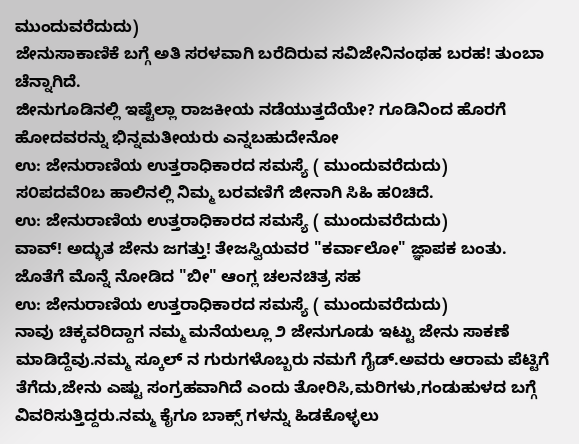ಮುಂದುವರೆದುದು)
ಜೇನುಸಾಕಾಣಿಕೆ ಬಗ್ಗೆ ಅತಿ ಸರಳವಾಗಿ ಬರೆದಿರುವ ಸವಿಜೇನಿನಂಥಹ ಬರಹ! ತುಂಬಾ ಚೆನ್ನಾಗಿದೆ.
ಜೀನುಗೂಡಿನಲ್ಲಿ ಇಷ್ಟೆಲ್ಲಾ ರಾಜಕೀಯ ನಡೆಯುತ್ತದೆಯೇ? ಗೂಡಿನಿಂದ ಹೊರಗೆ ಹೋದವರನ್ನು ಭಿನ್ನಮತೀಯರು ಎನ್ನಬಹುದೇನೋ
ಉ: ಜೇನುರಾಣಿಯ ಉತ್ತರಾಧಿಕಾರದ ಸಮಸ್ಯೆ ( ಮುಂದುವರೆದುದು)
ಸ೦ಪದವೆ೦ಬ ಹಾಲಿನಲ್ಲಿ ನಿಮ್ಮ ಬರವಣಿಗೆ ಜೀನಾಗಿ ಸಿಹಿ ಹ೦ಚಿದೆ.
ಉ: ಜೇನುರಾಣಿಯ ಉತ್ತರಾಧಿಕಾರದ ಸಮಸ್ಯೆ ( ಮುಂದುವರೆದುದು)
ವಾವ್! ಅದ್ಭುತ ಜೇನು ಜಗತ್ತು! ತೇಜಸ್ವಿಯವರ "ಕರ್ವಾಲೋ" ಜ್ಞಾಪಕ ಬಂತು. ಜೊತೆಗೆ ಮೊನ್ನೆ ನೋಡಿದ "ಬೀ" ಆಂಗ್ಲ ಚಲನಚಿತ್ರ ಸಹ
ಉ: ಜೇನುರಾಣಿಯ ಉತ್ತರಾಧಿಕಾರದ ಸಮಸ್ಯೆ ( ಮುಂದುವರೆದುದು)
ನಾವು ಚಿಕ್ಕವರಿದ್ದಾಗ ನಮ್ಮ ಮನೆಯಲ್ಲೂ ೨ ಜೇನುಗೂಡು ಇಟ್ಟು ಜೇನು ಸಾಕಣೆ ಮಾಡಿದ್ದೆವು.ನಮ್ಮ ಸ್ಕೂಲ್ ನ ಗುರುಗಳೊಬ್ಬರು ನಮಗೆ ಗೈಡ್.ಅವರು ಆರಾಮ ಪೆಟ್ಟಿಗೆ ತೆಗೆದು,ಜೇನು ಎಷ್ಟು ಸಂಗ್ರಹವಾಗಿದೆ ಎಂದು ತೋರಿಸಿ,ಮರಿಗಳು,ಗಂಡುಹುಳದ ಬಗ್ಗೆ ವಿವರಿಸುತ್ತಿದ್ದರು.ನಮ್ಮ ಕೈಗೂ ಬಾಕ್ಸ್ ಗಳನ್ನು ಹಿಡಕೊಳ್ಳಲು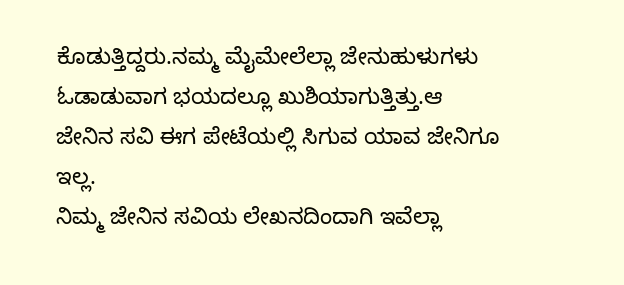ಕೊಡುತ್ತಿದ್ದರು.ನಮ್ಮ ಮೈಮೇಲೆಲ್ಲಾ ಜೇನುಹುಳುಗಳು ಓಡಾಡುವಾಗ ಭಯದಲ್ಲೂ ಖುಶಿಯಾಗುತ್ತಿತ್ತು.ಆ ಜೇನಿನ ಸವಿ ಈಗ ಪೇಟೆಯಲ್ಲಿ ಸಿಗುವ ಯಾವ ಜೇನಿಗೂ ಇಲ್ಲ.
ನಿಮ್ಮ ಜೇನಿನ ಸವಿಯ ಲೇಖನದಿಂದಾಗಿ ಇವೆಲ್ಲಾ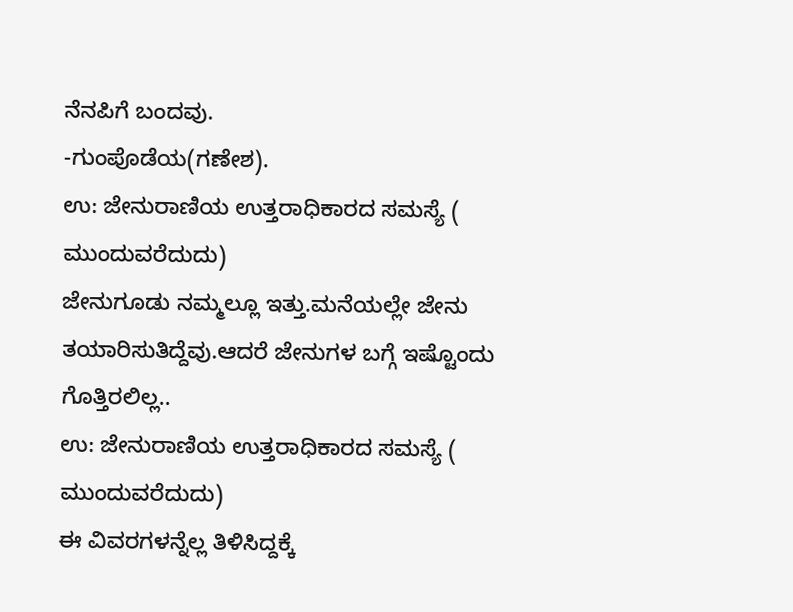ನೆನಪಿಗೆ ಬಂದವು.
-ಗುಂಪೊಡೆಯ(ಗಣೇಶ).
ಉ: ಜೇನುರಾಣಿಯ ಉತ್ತರಾಧಿಕಾರದ ಸಮಸ್ಯೆ ( ಮುಂದುವರೆದುದು)
ಜೇನುಗೂಡು ನಮ್ಮಲ್ಲೂ ಇತ್ತು.ಮನೆಯಲ್ಲೇ ಜೇನು ತಯಾರಿಸುತಿದ್ದೆವು.ಆದರೆ ಜೇನುಗಳ ಬಗ್ಗೆ ಇಷ್ಟೊಂದು ಗೊತ್ತಿರಲಿಲ್ಲ..
ಉ: ಜೇನುರಾಣಿಯ ಉತ್ತರಾಧಿಕಾರದ ಸಮಸ್ಯೆ ( ಮುಂದುವರೆದುದು)
ಈ ವಿವರಗಳನ್ನೆಲ್ಲ ತಿಳಿಸಿದ್ದಕ್ಕೆ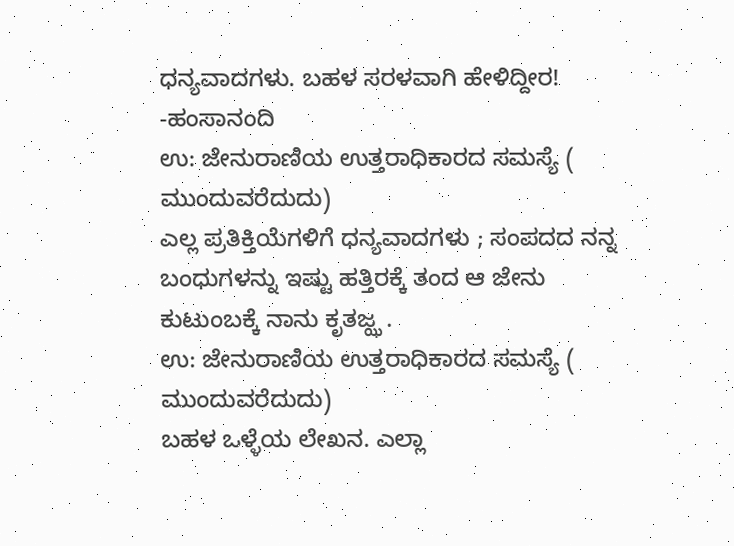ಧನ್ಯವಾದಗಳು. ಬಹಳ ಸರಳವಾಗಿ ಹೇಳಿದ್ದೀರ!
-ಹಂಸಾನಂದಿ
ಉ: ಜೇನುರಾಣಿಯ ಉತ್ತರಾಧಿಕಾರದ ಸಮಸ್ಯೆ ( ಮುಂದುವರೆದುದು)
ಎಲ್ಲ ಪ್ರತಿಕ್ತಿಯೆಗಳಿಗೆ ಧನ್ಯವಾದಗಳು ; ಸಂಪದದ ನನ್ನ ಬಂಧುಗಳನ್ನು ಇಷ್ಟು ಹತ್ತಿರಕ್ಕೆ ತಂದ ಆ ಜೇನು ಕುಟುಂಬಕ್ಕೆ ನಾನು ಕೃತಜ್ಝ .
ಉ: ಜೇನುರಾಣಿಯ ಉತ್ತರಾಧಿಕಾರದ ಸಮಸ್ಯೆ ( ಮುಂದುವರೆದುದು)
ಬಹಳ ಒಳ್ಳೆಯ ಲೇಖನ. ಎಲ್ಲಾ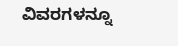ವಿವರಗಳನ್ನೂ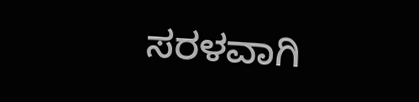ಸರಳವಾಗಿ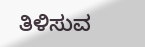ತಿಳಿಸುವ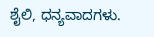ಶೈಲಿ, ಧನ್ಯವಾದಗಳು.